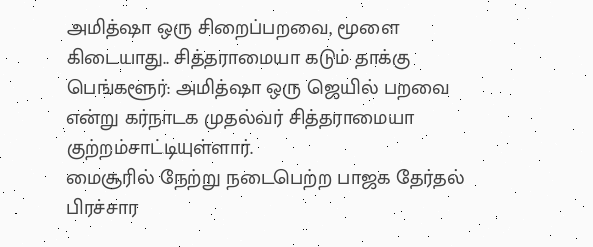அமித்ஷா ஒரு சிறைப்பறவை, மூளை கிடையாது.. சித்தராமையா கடும் தாக்கு
பெங்களூர்: அமித்ஷா ஒரு ஜெயில் பறவை என்று கர்நாடக முதல்வர் சித்தராமையா குற்றம்சாட்டியுள்ளார்.
மைசூரில் நேற்று நடைபெற்ற பாஜக தேர்தல் பிரச்சார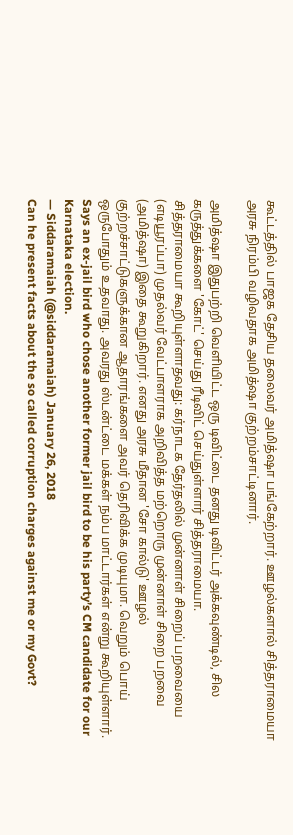கூட்டத்தில் பாஜக தேசிய தலைவர் அமித்ஷா பங்கேற்றார். ஊழல்களால் சித்தராமையா அரசு நிரம்பி வழிவதாக அமித்ஷா குற்றம்சாட்டினார்.

அமித்ஷா இதுபற்றி வெளியிட்ட ஒரு டிவிட்டை தனது டிவிட்டர் அக்கவுண்டில், சில கருத்துக்களை 'கோட்' செய்து ரீடிவிட் செய்துள்ளார் சித்தராமையா.
சித்தராமையா கூறியுள்ளாதவது: கர்நாடக தேர்தலில் முன்னாள் சிறைப் பறவையை (எடியூரப்பா) முதல்வர் வேட்பாளராக அறிவித்த மற்றொரு முன்னாள் சிறை பறவை (அமித்ஷா) இதை கூறுகிறார். எனது அரசு மீதான 'சோ கால்டு' ஊழல் குற்றச்சாட்டுகளுக்கான ஆதாரங்களை அவர் தெரிவிக்க முடியுமா. வெறும் பொய் ஒருபோதும் உதவாது. அவரது ஸ்டன்ட்டை மக்கள் நம்ப மாட்டார்கள் என்று கூறியுள்ளார்.
Says an ex-jail bird who chose another former jail bird to be his party’s CM candidate for our Karnataka election.
— Siddaramaiah (@siddaramaiah) January 26, 2018
Can he present facts about the so called corruption charges against me or my Govt?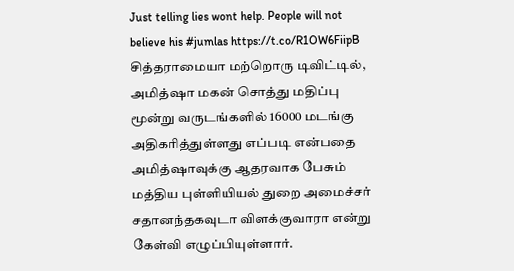Just telling lies wont help. People will not believe his #jumlas https://t.co/R1OW6FiipB
சித்தராமையா மற்றொரு டிவிட்டில், அமித்ஷா மகன் சொத்து மதிப்பு மூன்று வருடங்களில் 16000 மடங்கு அதிகரித்துள்ளது எப்படி என்பதை அமித்ஷாவுக்கு ஆதரவாக பேசும் மத்திய புள்ளியியல் துறை அமைச்சர் சதானந்தகவுடா விளக்குவாரா என்று கேள்வி எழுப்பியுள்ளார்.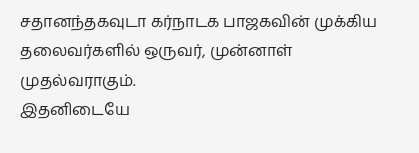சதானந்தகவுடா கர்நாடக பாஜகவின் முக்கிய தலைவர்களில் ஒருவர், முன்னாள் முதல்வராகும்.
இதனிடையே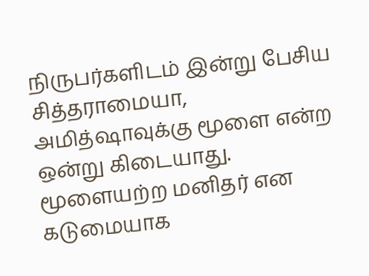நிருபர்களிடம் இன்று பேசிய சித்தராமையா, அமித்ஷாவுக்கு மூளை என்ற ஒன்று கிடையாது. மூளையற்ற மனிதர் என கடுமையாக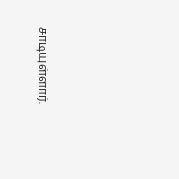சாடியுள்ளார்.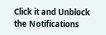Click it and Unblock the Notifications